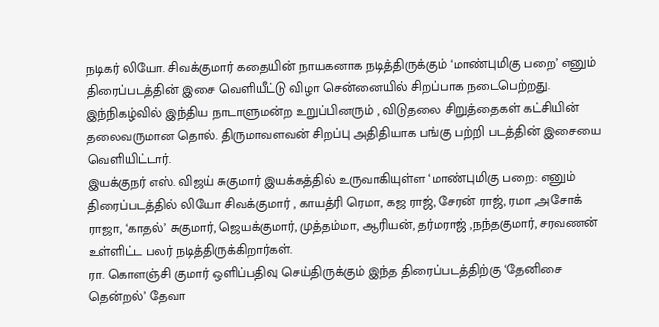நடிகர் லியோ. சிவக்குமார் கதையின் நாயகனாக நடித்திருக்கும் ‘மாண்புமிகு பறை’ எனும் திரைப்படத்தின் இசை வெளியீட்டு விழா சென்னையில் சிறப்பாக நடைபெற்றது. இந்நிகழ்வில் இந்திய நாடாளுமன்ற உறுப்பினரும் , விடுதலை சிறுத்தைகள் கட்சியின் தலைவருமான தொல். திருமாவளவன் சிறப்பு அதிதியாக பங்கு பற்றி படத்தின் இசையை வெளியிட்டார்.
இயக்குநர் எஸ். விஜய் சுகுமார் இயக்கத்தில் உருவாகியுள்ள ‘மாண்புமிகு பறை: எனும் திரைப்படத்தில் லியோ சிவக்குமார் , காயத்ரி ரெமா, கஜ ராஜ், சேரன் ராஜ், ரமா ,அசோக் ராஜா, ‘காதல்’ சுகுமார், ஜெயக்குமார், முத்தம்மா, ஆரியன், தர்மராஜ் ,நந்தகுமார், சரவணன் உள்ளிட்ட பலர் நடித்திருக்கிறார்கள்.
ரா. கொளஞ்சி குமார் ஒளிப்பதிவு செய்திருக்கும் இந்த திரைப்படத்திற்கு ‘தேனிசை தென்றல்’ தேவா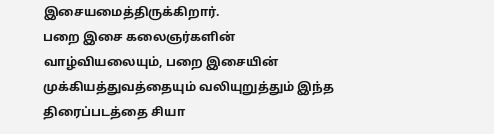இசையமைத்திருக்கிறார்.
பறை இசை கலைஞர்களின் வாழ்வியலையும், பறை இசையின் முக்கியத்துவத்தையும் வலியுறுத்தும் இந்த திரைப்படத்தை சியா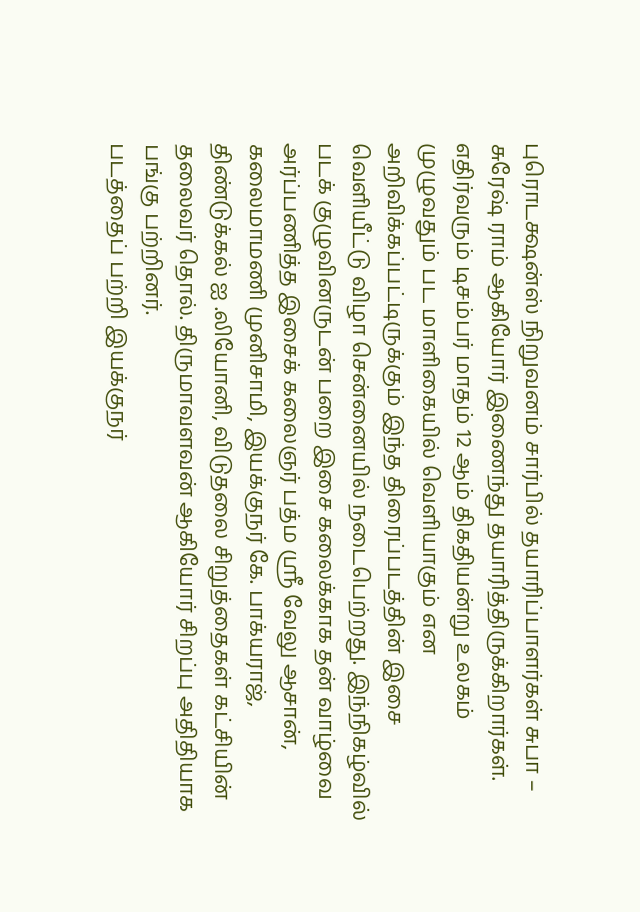புரொடக்ஷன்ஸ் நிறுவனம் சார்பில் தயாரிப்பாளர்கள் சுபா – சுரேஷ் ராம் ஆகியோர் இணைந்து தயாரித்திருக்கிறார்கள்.
எதிர்வரும் டிசம்பர் மாதம் 12 ஆம் திகதியன்று உலகம் முழுவதும் பட மாளிகையில் வெளியாகும் என அறிவிக்கப்பட்டிருக்கும் இந்த திரைப்படத்தின் இசை வெளியீட்டு விழா சென்னையில் நடைபெற்றது. இந்நிகழ்வில் படக் குழுவினருடன் பறை இசை கலைக்காக தன் வாழ்வை அர்ப்பணித்த இசைக் கலைஞர் பத்ம ஸ்ரீ வேலு ஆசான், கலைமாமணி முனிசாமி, இயக்குநர் கே. பாக்யராஜ், திண்டுக்கல் ஐ .லியோனி, விடுதலை சிறுத்தைகள் கட்சியின் தலைவர் தொல். திருமாவளவன் ஆகியோர் சிறப்பு அதிதியாக பங்கு பற்றினர்.
படத்தைப் பற்றி இயக்குநர்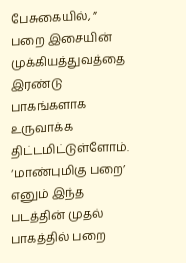பேசுகையில், ” பறை இசையின் முக்கியத்துவத்தை இரண்டு பாகங்களாக உருவாக்க திட்டமிட்டுள்ளோம். ‘மாண்புமிகு பறை’ எனும் இந்த படத்தின் முதல் பாகத்தில் பறை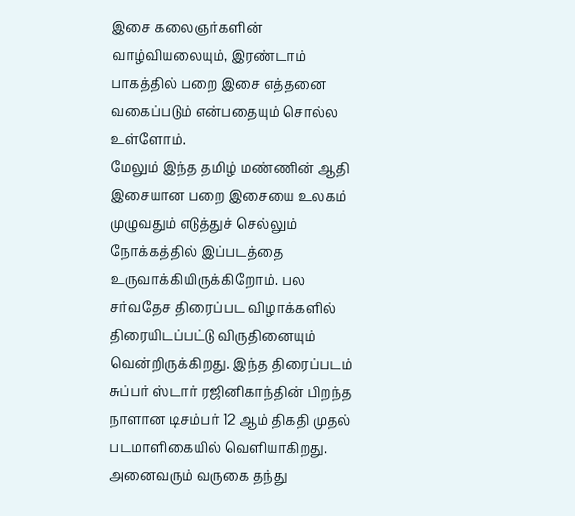இசை கலைஞர்களின் வாழ்வியலையும், இரண்டாம் பாகத்தில் பறை இசை எத்தனை வகைப்படும் என்பதையும் சொல்ல உள்ளோம்.
மேலும் இந்த தமிழ் மண்ணின் ஆதி இசையான பறை இசையை உலகம் முழுவதும் எடுத்துச் செல்லும் நோக்கத்தில் இப்படத்தை உருவாக்கியிருக்கிறோம். பல சர்வதேச திரைப்பட விழாக்களில் திரையிடப்பட்டு விருதினையும் வென்றிருக்கிறது. இந்த திரைப்படம் சுப்பர் ஸ்டார் ரஜினிகாந்தின் பிறந்த நாளான டிசம்பர் 12 ஆம் திகதி முதல் படமாளிகையில் வெளியாகிறது. அனைவரும் வருகை தந்து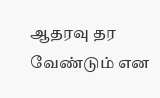ஆதரவு தர வேண்டும் என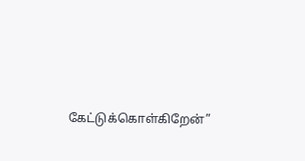கேட்டுக்கொள்கிறேன்”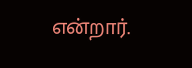என்றார்.